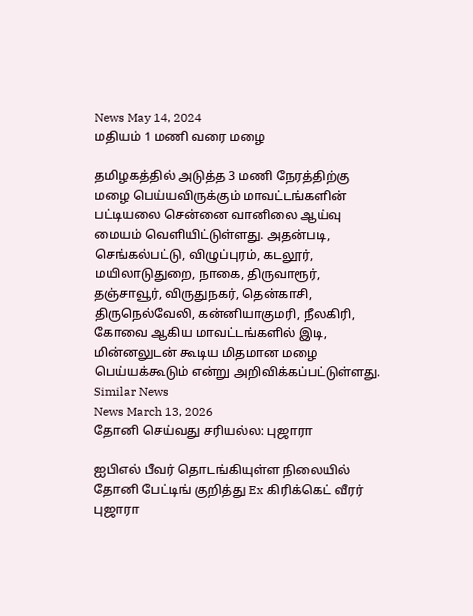News May 14, 2024
மதியம் 1 மணி வரை மழை

தமிழகத்தில் அடுத்த 3 மணி நேரத்திற்கு மழை பெய்யவிருக்கும் மாவட்டங்களின் பட்டியலை சென்னை வானிலை ஆய்வு மையம் வெளியிட்டுள்ளது. அதன்படி, செங்கல்பட்டு, விழுப்புரம், கடலூர், மயிலாடுதுறை, நாகை, திருவாரூர், தஞ்சாவூர், விருதுநகர், தென்காசி, திருநெல்வேலி, கன்னியாகுமரி, நீலகிரி, கோவை ஆகிய மாவட்டங்களில் இடி, மின்னலுடன் கூடிய மிதமான மழை பெய்யக்கூடும் என்று அறிவிக்கப்பட்டுள்ளது.
Similar News
News March 13, 2026
தோனி செய்வது சரியல்ல: புஜாரா

ஐபிஎல் பீவர் தொடங்கியுள்ள நிலையில் தோனி பேட்டிங் குறித்து Ex கிரிக்கெட் வீரர் புஜாரா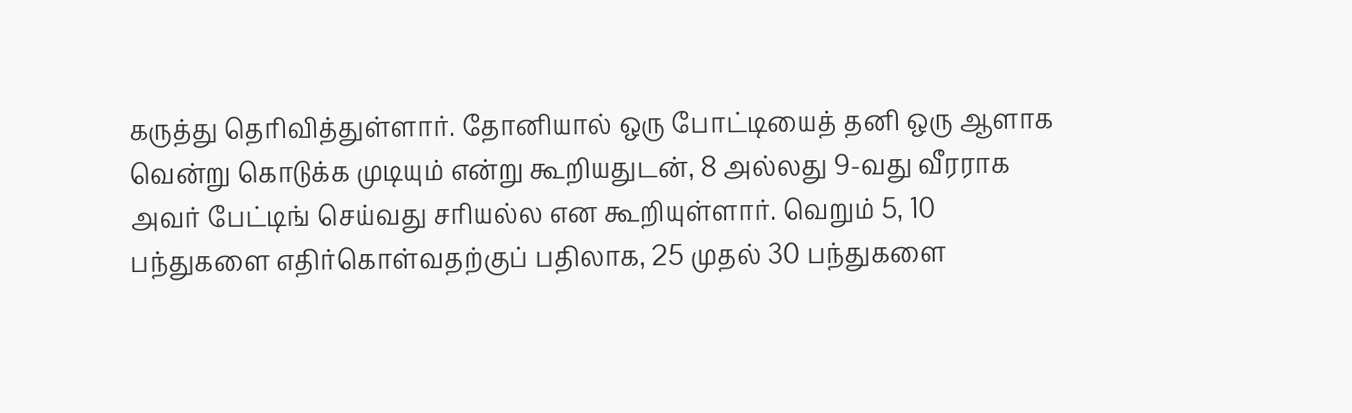கருத்து தெரிவித்துள்ளார். தோனியால் ஒரு போட்டியைத் தனி ஒரு ஆளாக வென்று கொடுக்க முடியும் என்று கூறியதுடன், 8 அல்லது 9-வது வீரராக அவர் பேட்டிங் செய்வது சரியல்ல என கூறியுள்ளார். வெறும் 5, 10 பந்துகளை எதிர்கொள்வதற்குப் பதிலாக, 25 முதல் 30 பந்துகளை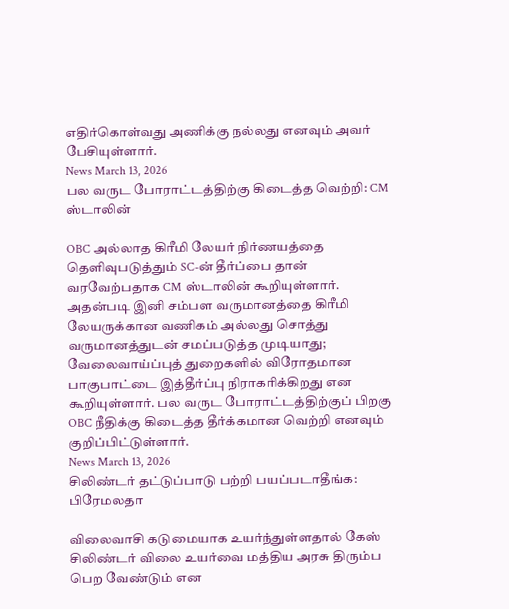எதிர்கொள்வது அணிக்கு நல்லது எனவும் அவர் பேசியுள்ளார்.
News March 13, 2026
பல வருட போராட்டத்திற்கு கிடைத்த வெற்றி: CM ஸ்டாலின்

OBC அல்லாத கிரீமி லேயர் நிர்ணயத்தை தெளிவுபடுத்தும் SC-ன் தீர்ப்பை தான் வரவேற்பதாக CM ஸ்டாலின் கூறியுள்ளார். அதன்படி இனி சம்பள வருமானத்தை கிரீமி லேயருக்கான வணிகம் அல்லது சொத்து வருமானத்துடன் சமப்படுத்த முடியாது; வேலைவாய்ப்புத் துறைகளில் விரோதமான பாகுபாட்டை இத்தீர்ப்பு நிராகரிக்கிறது என கூறியுள்ளார். பல வருட போராட்டத்திற்குப் பிறகு OBC நீதிக்கு கிடைத்த தீர்க்கமான வெற்றி எனவும் குறிப்பிட்டுள்ளார்.
News March 13, 2026
சிலிண்டர் தட்டுப்பாடு பற்றி பயப்படாதீங்க: பிரேமலதா

விலைவாசி கடுமையாக உயர்ந்துள்ளதால் கேஸ் சிலிண்டர் விலை உயர்வை மத்திய அரசு திரும்ப பெற வேண்டும் என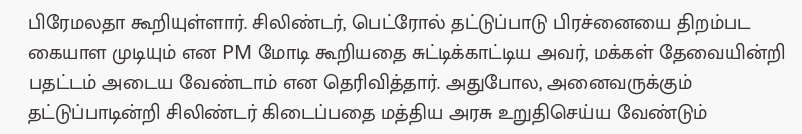பிரேமலதா கூறியுள்ளார். சிலிண்டர், பெட்ரோல் தட்டுப்பாடு பிரச்னையை திறம்பட கையாள முடியும் என PM மோடி கூறியதை சுட்டிக்காட்டிய அவர், மக்கள் தேவையின்றி பதட்டம் அடைய வேண்டாம் என தெரிவித்தார். அதுபோல, அனைவருக்கும் தட்டுப்பாடின்றி சிலிண்டர் கிடைப்பதை மத்திய அரசு உறுதிசெய்ய வேண்டும்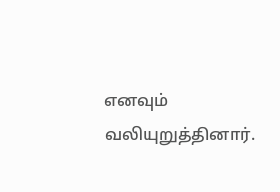எனவும் வலியுறுத்தினார்.